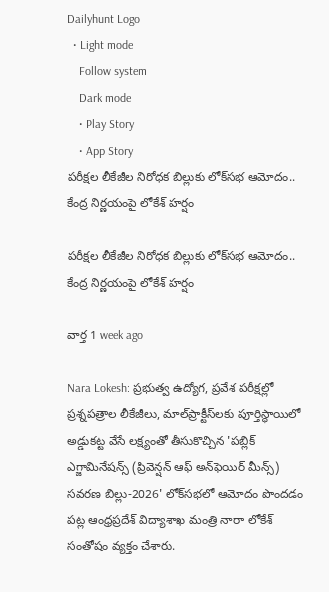Dailyhunt Logo
  • Light mode
    Follow system
    Dark mode
    • Play Story
    • App Story
పరీక్షల లీకేజీల నిరోధక బిల్లుకు లోక్‌సభ ఆమోదం.. కేంద్ర నిర్ణయంపై లోకేశ్‌ హర్షం

పరీక్షల లీకేజీల నిరోధక బిల్లుకు లోక్‌సభ ఆమోదం.. కేంద్ర నిర్ణయంపై లోకేశ్‌ హర్షం

వార్త 1 week ago

Nara Lokesh: ప్రభుత్వ ఉద్యోగ, ప్రవేశ పరీక్షల్లో ప్రశ్నపత్రాల లీకేజీలు, మాల్‌ప్రాక్టీస్‌లకు పూర్తిస్థాయిలో అడ్డుకట్ట వేసే లక్ష్యంతో తీసుకొచ్చిన 'పబ్లిక్‌ ఎగ్జామినేషన్స్‌ (ప్రివెన్షన్‌ ఆఫ్‌ అన్‌ఫెయిర్‌ మీన్స్‌) సవరణ బిల్లు-2026' లోక్‌సభలో ఆమోదం పొందడం పట్ల ఆంధ్రప్రదేశ్ విద్యాశాఖ మంత్రి నారా లోకేశ్‌ సంతోషం వ్యక్తం చేశారు.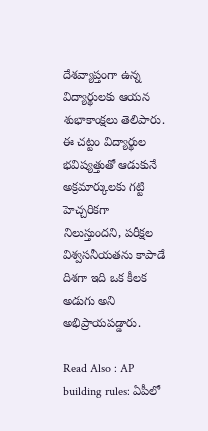దేశవ్యాప్తంగా ఉన్న విద్యార్థులకు ఆయన శుభాకాంక్షలు తెలిపారు. ఈ చట్టం విద్యార్థుల భవిష్యత్తుతో ఆడుకునే అక్రమార్కులకు గట్టి హెచ్చరికగా నిలుస్తుందని, పరీక్షల విశ్వసనీయతను కాపాడే దిశగా ఇది ఒక కీలక అడుగు అని అభిప్రాయపడ్డారు.

Read Also : AP building rules: ఏపీలో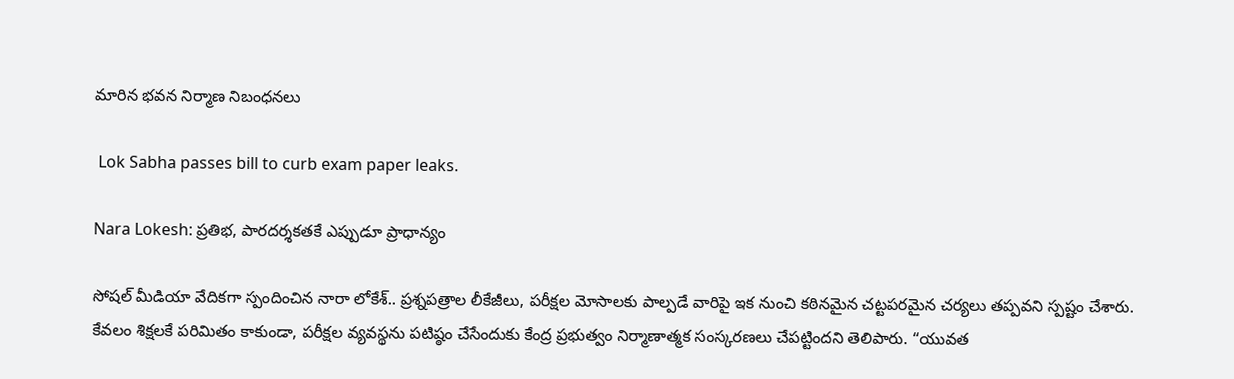మారిన భవన నిర్మాణ నిబంధనలు

 Lok Sabha passes bill to curb exam paper leaks.

Nara Lokesh: ప్రతిభ, పారదర్శకతకే ఎప్పుడూ ప్రాధాన్యం

సోషల్‌ మీడియా వేదికగా స్పందించిన నారా లోకేశ్‌.. ప్రశ్నపత్రాల లీకేజీలు, పరీక్షల మోసాలకు పాల్పడే వారిపై ఇక నుంచి కఠినమైన చట్టపరమైన చర్యలు తప్పవని స్పష్టం చేశారు. కేవలం శిక్షలకే పరిమితం కాకుండా, పరీక్షల వ్యవస్థను పటిష్ఠం చేసేందుకు కేంద్ర ప్రభుత్వం నిర్మాణాత్మక సంస్కరణలు చేపట్టిందని తెలిపారు. “యువత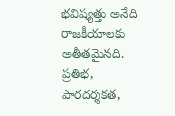భవిష్యత్తు అనేది రాజకీయాలకు అతీతమైనది. ప్రతిభ, పారదర్శకత,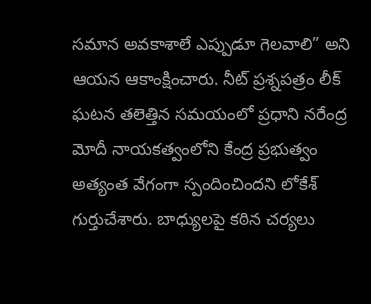సమాన అవకాశాలే ఎప్పుడూ గెలవాలి” అని ఆయన ఆకాంక్షించారు. నీట్‌ ప్రశ్నపత్రం లీక్‌ ఘటన తలెత్తిన సమయంలో ప్రధాని నరేంద్ర మోదీ నాయకత్వంలోని కేంద్ర ప్రభుత్వం అత్యంత వేగంగా స్పందించిందని లోకేశ్‌ గుర్తుచేశారు. బాధ్యులపై కఠిన చర్యలు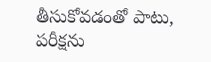తీసుకోవడంతో పాటు, పరీక్షను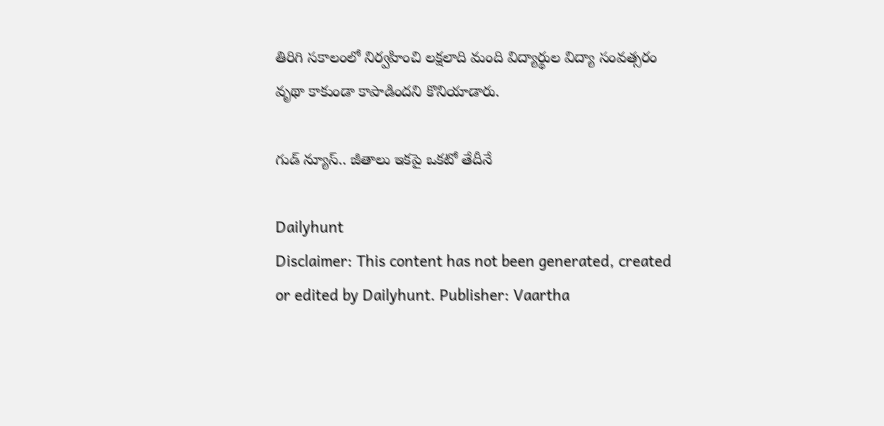తిరిగి సకాలంలో నిర్వహించి లక్షలాది మంది విద్యార్థుల విద్యా సంవత్సరం వృథా కాకుండా కాపాడిందని కొనియాడారు.

గుడ్ న్యూస్.. జీతాలు ఇకపై ఒకటో తేదీనే

Dailyhunt
Disclaimer: This content has not been generated, created or edited by Dailyhunt. Publisher: Vaartha